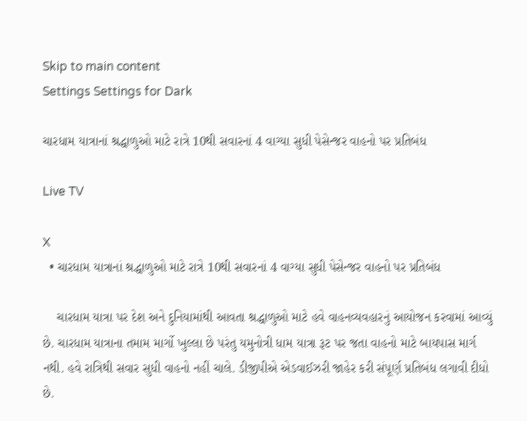Skip to main content
Settings Settings for Dark

ચારધામ યાત્રાનાં શ્રદ્ધાળુઓ માટે રાત્રે 10થી સવારનાં 4 વાગ્યા સુધી પેસેન્જર વાહનો પર પ્રતિબંધ

Live TV

X
  • ચારધામ યાત્રાનાં શ્રદ્ધાળુઓ માટે રાત્રે 10થી સવારનાં 4 વાગ્યા સુધી પેસેન્જર વાહનો પર પ્રતિબંધ

    ચારધામ યાત્રા પર દેશ અને દુનિયામાંથી આવતા શ્રદ્ધાળુઓ માટે હવે વાહનવ્યવહારનું આયોજન કરવામાં આવ્યું છે. ચારધામ યાત્રાના તમામ માર્ગો ખુલ્લા છે પરંતુ યમુનોત્રી ધામ યાત્રા રૂટ પર જતા વાહનો માટે બાયપાસ માર્ગ નથી. હવે રાત્રિથી સવાર સુધી વાહનો નહીં ચાલે. ડીજીપીએ એડવાઈઝરી જાહેર કરી સંપૂર્ણ પ્રતિબંધ લગાવી દીધો છે.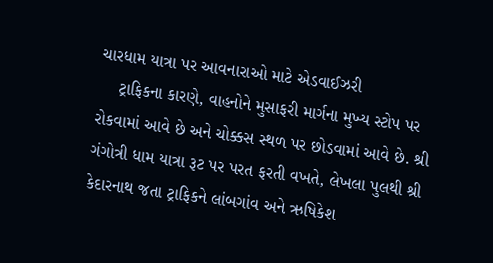ચારધામ યાત્રા પર આવનારાઓ માટે એડવાઈઝરી
    ટ્રાફિકના કારણે, વાહનોને મુસાફરી માર્ગના મુખ્ય સ્ટોપ પર રોકવામાં આવે છે અને ચોક્કસ સ્થળ પર છોડવામાં આવે છે. શ્રી ગંગોત્રી ધામ યાત્રા રૂટ પર પરત ફરતી વખતે, લેખલા પુલથી શ્રી કેદારનાથ જતા ટ્રાફિકને લાંબગાંવ અને ઋષિકેશ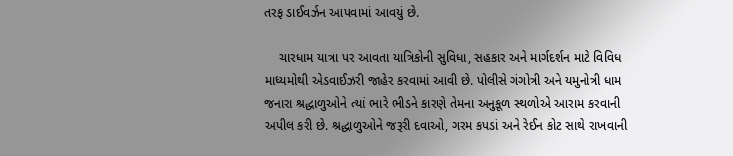તરફ ડાઈવર્ઝન આપવામાં આવયું છે.

    ચારધામ યાત્રા પર આવતા યાત્રિકોની સુવિધા, સહકાર અને માર્ગદર્શન માટે વિવિધ માધ્યમોથી એડવાઈઝરી જાહેર કરવામાં આવી છે. પોલીસે ગંગોત્રી અને યમુનોત્રી ધામ જનારા શ્રદ્ધાળુઓને ત્યાં ભારે ભીડને કારણે તેમના અનુકૂળ સ્થળોએ આરામ કરવાની અપીલ કરી છે. શ્રદ્ધાળુઓને જરૂરી દવાઓ, ગરમ કપડાં અને રેઈન કોટ સાથે રાખવાની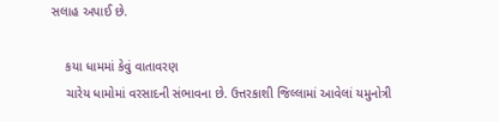સલાહ અપાઈ છે.

    કયા ધામમાં કેવું વાતાવરણ
    ચારેય ધામોમાં વરસાદની સંભાવના છે. ઉત્તરકાશી જિલ્લામાં આવેલાં યમુનોત્રી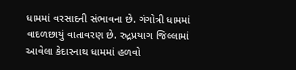ધામમાં વરસાદની સંભાવના છે. ગંગોત્રી ધામમાં વાદળછાયું વાતાવરણ છે. રુદ્રપ્રયાગ જિલ્લામાં આવેલા કેદારનાથ ધામમાં હળવો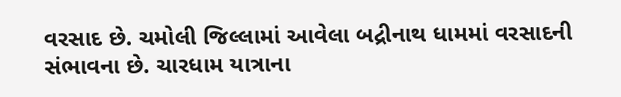વરસાદ છે. ચમોલી જિલ્લામાં આવેલા બદ્રીનાથ ધામમાં વરસાદની સંભાવના છે. ચારધામ યાત્રાના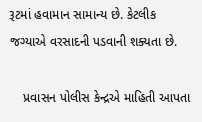રૂટમાં હવામાન સામાન્ય છે. કેટલીક જગ્યાએ વરસાદની પડવાની શક્યતા છે.

    પ્રવાસન પોલીસ કેન્દ્રએ માહિતી આપતા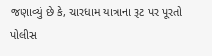જણાવ્યું છે કે, ચારધામ યાત્રાના રૂટ પર પૂરતો પોલીસ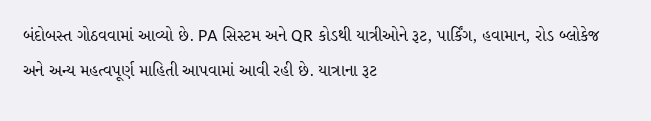બંદોબસ્ત ગોઠવવામાં આવ્યો છે. PA સિસ્ટમ અને QR કોડથી યાત્રીઓને રૂટ, પાર્કિંગ, હવામાન, રોડ બ્લોકેજ અને અન્ય મહત્વપૂર્ણ માહિતી આપવામાં આવી રહી છે. યાત્રાના રૂટ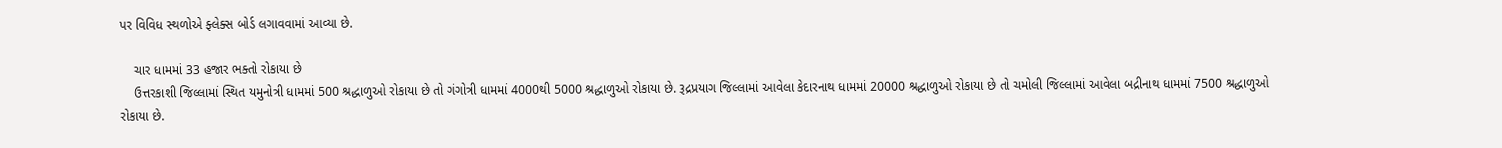પર વિવિધ સ્થળોએ ફ્લેક્સ બોર્ડ લગાવવામાં આવ્યા છે.

    ચાર ધામમાં 33 હજાર ભક્તો રોકાયા છે
    ઉત્તરકાશી જિલ્લામાં સ્થિત યમુનોત્રી ધામમાં 500 શ્રદ્ધાળુઓ રોકાયા છે તો ગંગોત્રી ધામમાં 4000થી 5000 શ્રદ્ધાળુઓ રોકાયા છે. રૂદ્રપ્રયાગ જિલ્લામાં આવેલા કેદારનાથ ધામમાં 20000 શ્રદ્ધાળુઓ રોકાયા છે તો ચમોલી જિલ્લામાં આવેલા બદ્રીનાથ ધામમાં 7500 શ્રદ્ધાળુઓ રોકાયા છે.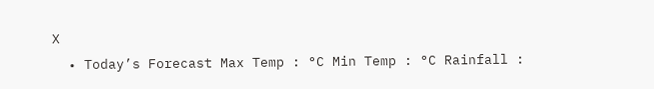X
  • Today’s Forecast Max Temp : °C Min Temp : °C Rainfall :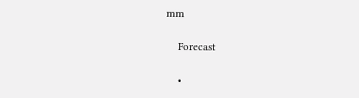mm

    Forecast

    •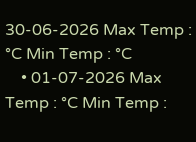30-06-2026 Max Temp : °C Min Temp : °C
    • 01-07-2026 Max Temp : °C Min Temp :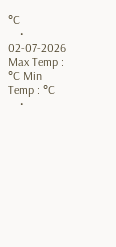°C
    • 02-07-2026 Max Temp : °C Min Temp : °C
    •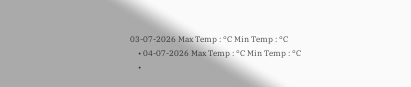03-07-2026 Max Temp : °C Min Temp : °C
    • 04-07-2026 Max Temp : °C Min Temp : °C
    •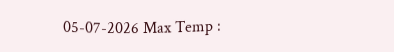05-07-2026 Max Temp :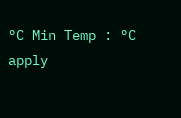°C Min Temp : °C
apply